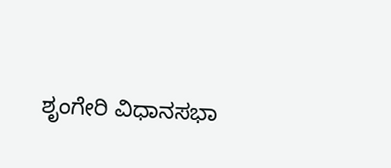ಶೃಂಗೇರಿ ವಿಧಾನಸಭಾ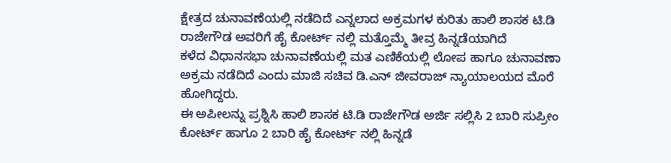ಕ್ಷೇತ್ರದ ಚುನಾವಣೆಯಲ್ಲಿ ನಡೆದಿದೆ ಎನ್ನಲಾದ ಅಕ್ರಮಗಳ ಕುರಿತು ಹಾಲಿ ಶಾಸಕ ಟಿ.ಡಿ ರಾಜೇಗೌಡ ಅವರಿಗೆ ಹೈ ಕೋರ್ಟ್ ನಲ್ಲಿ ಮತ್ತೊಮ್ಮೆ ತೀವ್ರ ಹಿನ್ನಡೆಯಾಗಿದೆ
ಕಳೆದ ವಿಧಾನಸಭಾ ಚುನಾವಣೆಯಲ್ಲಿ ಮತ ಎಣಿಕೆಯಲ್ಲಿ ಲೋಪ ಹಾಗೂ ಚುನಾವಣಾ ಅಕ್ರಮ ನಡೆದಿದೆ ಎಂದು ಮಾಜಿ ಸಚಿವ ಡಿ.ಎನ್ ಜೀವರಾಜ್ ನ್ಯಾಯಾಲಯದ ಮೊರೆ ಹೋಗಿದ್ದರು.
ಈ ಅಪೀಲನ್ನು ಪ್ರಶ್ನಿಸಿ ಹಾಲಿ ಶಾಸಕ ಟಿ.ಡಿ ರಾಜೇಗೌಡ ಅರ್ಜಿ ಸಲ್ಲಿಸಿ 2 ಬಾರಿ ಸುಪ್ರೀಂ ಕೋರ್ಟ್ ಹಾಗೂ 2 ಬಾರಿ ಹೈ ಕೋರ್ಟ್ ನಲ್ಲಿ ಹಿನ್ನಡೆ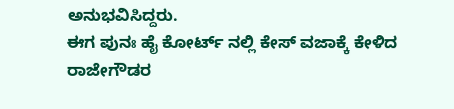ಅನುಭವಿಸಿದ್ದರು.
ಈಗ ಪುನಃ ಹೈ ಕೋರ್ಟ್ ನಲ್ಲಿ ಕೇಸ್ ವಜಾಕ್ಕೆ ಕೇಳಿದ ರಾಜೇಗೌಡರ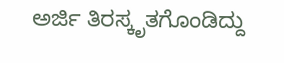ಅರ್ಜಿ ತಿರಸ್ಕೃತಗೊಂಡಿದ್ದು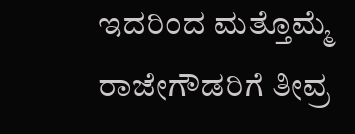ಇದರಿಂದ ಮತ್ತೊಮ್ಮೆ ರಾಜೇಗೌಡರಿಗೆ ತೀವ್ರ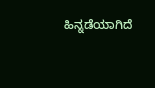ಹಿನ್ನಡೆಯಾಗಿದೆ